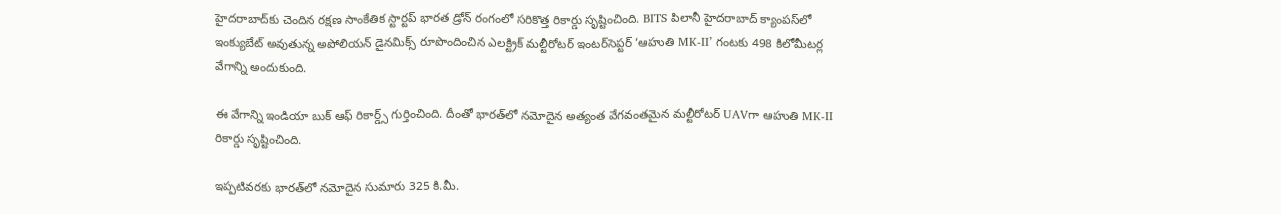హైదరాబాద్‌కు చెందిన రక్షణ సాంకేతిక స్టార్టప్ భారత డ్రోన్ రంగంలో సరికొత్త రికార్డు సృష్టించింది. BITS పిలానీ హైదరాబాద్ క్యాంపస్‌లో ఇంక్యుబేట్ అవుతున్న అపోలియన్ డైనమిక్స్ రూపొందించిన ఎలక్ట్రిక్ మల్టీరోటర్ ఇంటర్‌సెప్టర్ ‘ఆహుతి MK-II’ గంటకు 498 కిలోమీటర్ల వేగాన్ని అందుకుంది.

ఈ వేగాన్ని ఇండియా బుక్ ఆఫ్ రికార్డ్స్ గుర్తించింది. దీంతో భారత్‌లో నమోదైన అత్యంత వేగవంతమైన మల్టీరోటర్ UAVగా ఆహుతి MK-II రికార్డు సృష్టించింది.

ఇప్పటివరకు భారత్‌లో నమోదైన సుమారు 325 కి.మీ.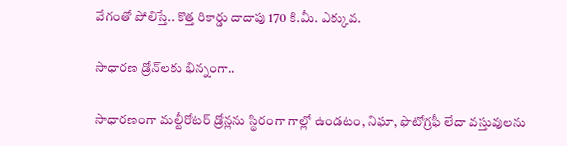వేగంతో పోలిస్తే.. కొత్త రికార్డు దాదాపు 170 కి.మీ. ఎక్కువ.

సాధారణ డ్రోన్‌లకు భిన్నంగా..

సాధారణంగా మల్టీరోటర్ డ్రోన్లను స్థిరంగా గాల్లో ఉండటం, నిఘా, ఫొటోగ్రఫీ లేదా వస్తువులను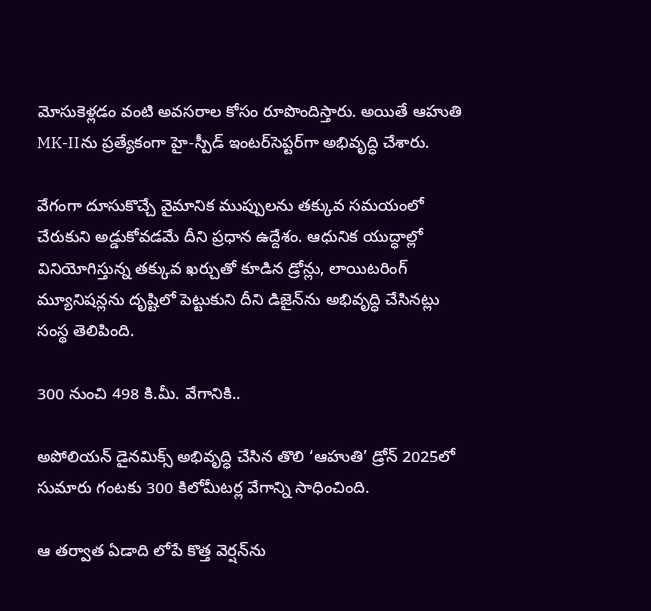మోసుకెళ్లడం వంటి అవసరాల కోసం రూపొందిస్తారు. అయితే ఆహుతి MK-IIను ప్రత్యేకంగా హై-స్పీడ్ ఇంటర్‌సెప్టర్‌గా అభివృద్ధి చేశారు.

వేగంగా దూసుకొచ్చే వైమానిక ముప్పులను తక్కువ సమయంలో చేరుకుని అడ్డుకోవడమే దీని ప్రధాన ఉద్దేశం. ఆధునిక యుద్ధాల్లో వినియోగిస్తున్న తక్కువ ఖర్చుతో కూడిన డ్రోన్లు, లాయిటరింగ్ మ్యూనిషన్లను దృష్టిలో పెట్టుకుని దీని డిజైన్‌ను అభివృద్ధి చేసినట్లు సంస్థ తెలిపింది.

300 నుంచి 498 కి.మీ. వేగానికి..

అపోలియన్ డైనమిక్స్ అభివృద్ధి చేసిన తొలి ‘ఆహుతి’ డ్రోన్ 2025లో సుమారు గంటకు 300 కిలోమీటర్ల వేగాన్ని సాధించింది.

ఆ తర్వాత ఏడాది లోపే కొత్త వెర్షన్‌ను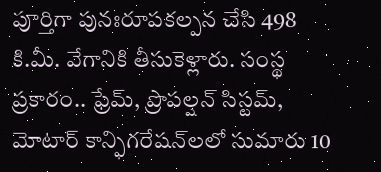పూర్తిగా పునఃరూపకల్పన చేసి 498 కి.మీ. వేగానికి తీసుకెళ్లారు. సంస్థ ప్రకారం.. ఫ్రేమ్, ప్రొపల్షన్ సిస్టమ్, మోటార్ కాన్ఫిగరేషన్‌లలో సుమారు 10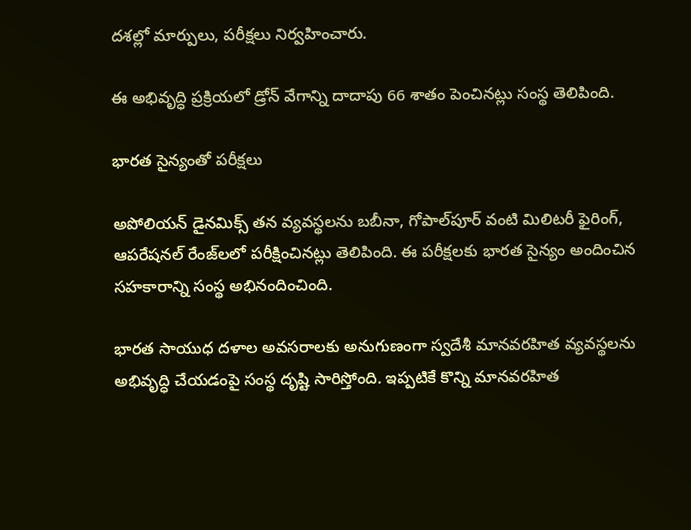దశల్లో మార్పులు, పరీక్షలు నిర్వహించారు.

ఈ అభివృద్ధి ప్రక్రియలో డ్రోన్ వేగాన్ని దాదాపు 66 శాతం పెంచినట్లు సంస్థ తెలిపింది.

భారత సైన్యంతో పరీక్షలు

అపోలియన్ డైనమిక్స్ తన వ్యవస్థలను బబీనా, గోపాల్‌పూర్ వంటి మిలిటరీ ఫైరింగ్, ఆపరేషనల్ రేంజ్‌లలో పరీక్షించినట్లు తెలిపింది. ఈ పరీక్షలకు భారత సైన్యం అందించిన సహకారాన్ని సంస్థ అభినందించింది.

భారత సాయుధ దళాల అవసరాలకు అనుగుణంగా స్వదేశీ మానవరహిత వ్యవస్థలను అభివృద్ధి చేయడంపై సంస్థ దృష్టి సారిస్తోంది. ఇప్పటికే కొన్ని మానవరహిత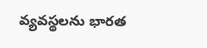వ్యవస్థలను భారత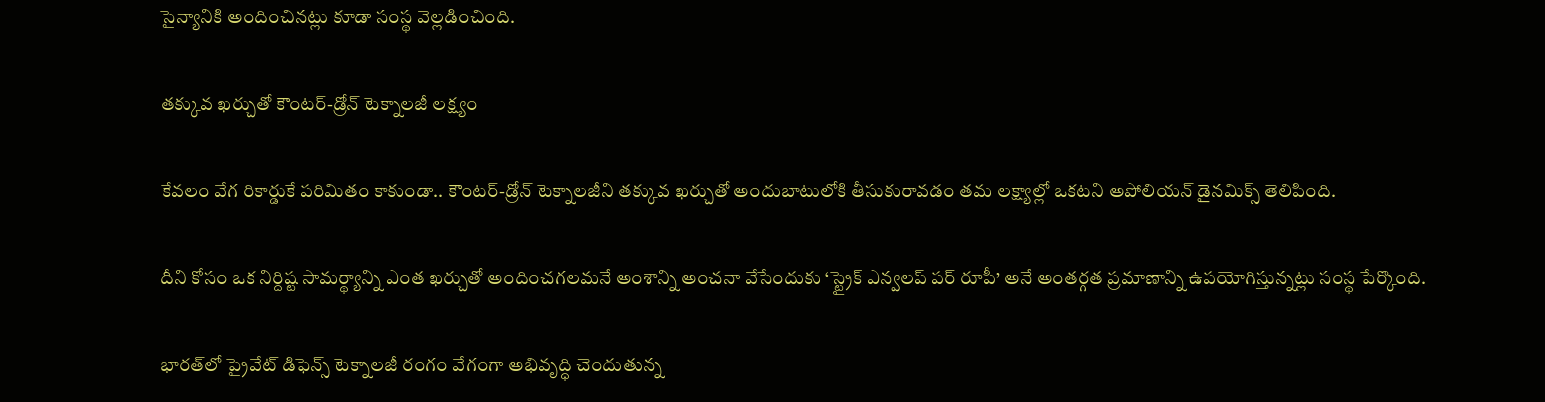సైన్యానికి అందించినట్లు కూడా సంస్థ వెల్లడించింది.

తక్కువ ఖర్చుతో కౌంటర్-డ్రోన్ టెక్నాలజీ లక్ష్యం

కేవలం వేగ రికార్డుకే పరిమితం కాకుండా.. కౌంటర్-డ్రోన్ టెక్నాలజీని తక్కువ ఖర్చుతో అందుబాటులోకి తీసుకురావడం తమ లక్ష్యాల్లో ఒకటని అపోలియన్ డైనమిక్స్ తెలిపింది.

దీని కోసం ఒక నిర్దిష్ట సామర్థ్యాన్ని ఎంత ఖర్చుతో అందించగలమనే అంశాన్ని అంచనా వేసేందుకు ‘స్ట్రైక్ ఎన్వలప్ పర్ రూపీ’ అనే అంతర్గత ప్రమాణాన్ని ఉపయోగిస్తున్నట్లు సంస్థ పేర్కొంది.

భారత్‌లో ప్రైవేట్ డిఫెన్స్ టెక్నాలజీ రంగం వేగంగా అభివృద్ధి చెందుతున్న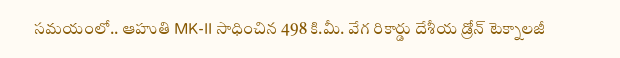సమయంలో.. ఆహుతి MK-II సాధించిన 498 కి.మీ. వేగ రికార్డు దేశీయ డ్రోన్ టెక్నాలజీ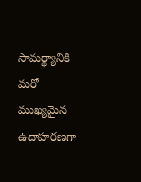సామర్థ్యానికి మరో ముఖ్యమైన ఉదాహరణగా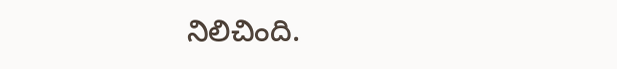నిలిచింది.